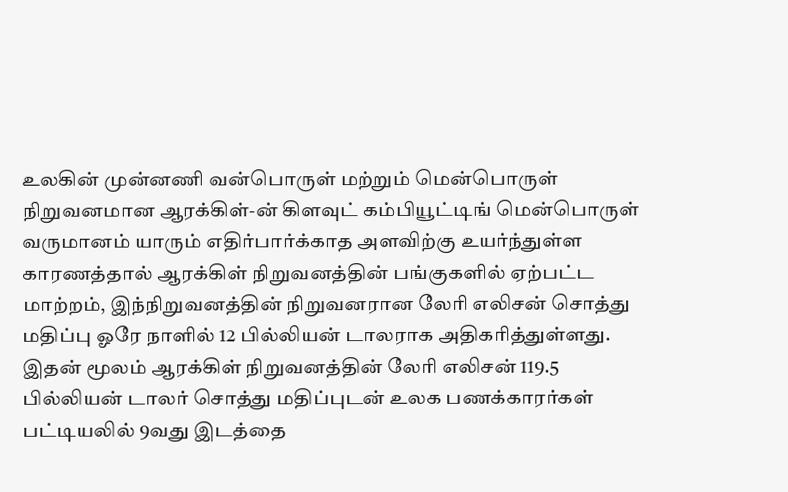உலகின் முன்னணி வன்பொருள் மற்றும் மென்பொருள் நிறுவனமான ஆரக்கிள்-ன் கிளவுட் கம்பியூட்டிங் மென்பொருள் வருமானம் யாரும் எதிர்பார்க்காத அளவிற்கு உயர்ந்துள்ள காரணத்தால் ஆரக்கிள் நிறுவனத்தின் பங்குகளில் ஏற்பட்ட மாற்றம், இந்நிறுவனத்தின் நிறுவனரான லேரி எலிசன் சொத்து மதிப்பு ஓரே நாளில் 12 பில்லியன் டாலராக அதிகரித்துள்ளது.
இதன் மூலம் ஆரக்கிள் நிறுவனத்தின் லேரி எலிசன் 119.5 பில்லியன் டாலர் சொத்து மதிப்புடன் உலக பணக்காரர்கள் பட்டியலில் 9வது இடத்தை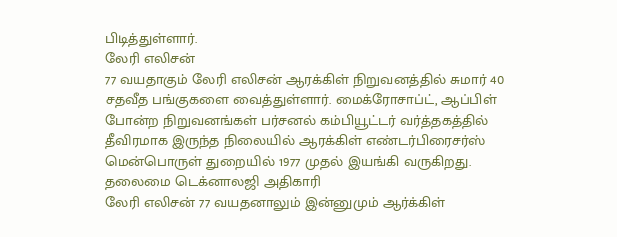பிடித்துள்ளார்.
லேரி எலிசன்
77 வயதாகும் லேரி எலிசன் ஆரக்கிள் நிறுவனத்தில் சுமார் 40 சதவீத பங்குகளை வைத்துள்ளார். மைக்ரோசாப்ட், ஆப்பிள் போன்ற நிறுவனங்கள் பர்சனல் கம்பியூட்டர் வர்த்தகத்தில் தீவிரமாக இருந்த நிலையில் ஆரக்கிள் எண்டர்பிரைசர்ஸ் மென்பொருள் துறையில் 1977 முதல் இயங்கி வருகிறது.
தலைமை டெக்னாலஜி அதிகாரி
லேரி எலிசன் 77 வயதனாலும் இன்னுமும் ஆர்க்கிள்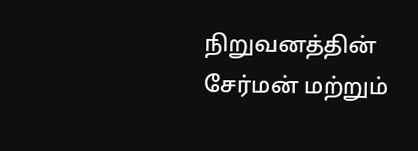நிறுவனத்தின் சேர்மன் மற்றும்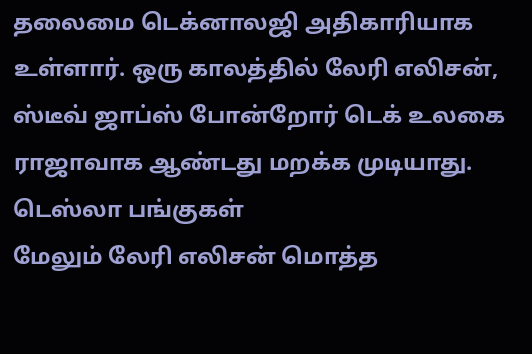தலைமை டெக்னாலஜி அதிகாரியாக உள்ளார். ஒரு காலத்தில் லேரி எலிசன், ஸ்டீவ் ஜாப்ஸ் போன்றோர் டெக் உலகை ராஜாவாக ஆண்டது மறக்க முடியாது.
டெஸ்லா பங்குகள்
மேலும் லேரி எலிசன் மொத்த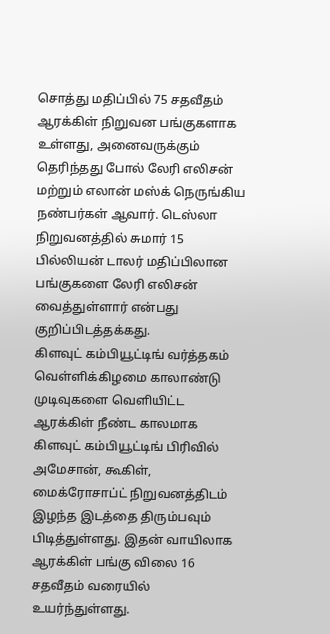சொத்து மதிப்பில் 75 சதவீதம் ஆரக்கிள் நிறுவன பங்குகளாக உள்ளது, அனைவருக்கும் தெரிந்தது போல் லேரி எலிசன் மற்றும் எலான் மஸ்க் நெருங்கிய நண்பர்கள் ஆவார். டெஸ்லா நிறுவனத்தில் சுமார் 15 பில்லியன் டாலர் மதிப்பிலான பங்குகளை லேரி எலிசன் வைத்துள்ளார் என்பது குறிப்பிடத்தக்கது.
கிளவுட் கம்பியூட்டிங் வர்த்தகம்
வெள்ளிக்கிழமை காலாண்டு முடிவுகளை வெளியிட்ட ஆரக்கிள் நீண்ட காலமாக கிளவுட் கம்பியூட்டிங் பிரிவில் அமேசான், கூகிள், மைக்ரோசாப்ட் நிறுவனத்திடம் இழந்த இடத்தை திரும்பவும் பிடித்துள்ளது. இதன் வாயிலாக ஆரக்கிள் பங்கு விலை 16 சதவீதம் வரையில் உயர்ந்துள்ளது.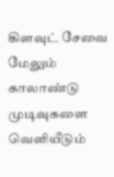கிளவுட் சேவை
மேலும் காலாண்டு முடிவுகளை வெளியீடும்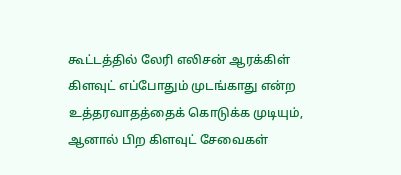கூட்டத்தில் லேரி எலிசன் ஆரக்கிள் கிளவுட் எப்போதும் முடங்காது என்ற உத்தரவாதத்தைக் கொடுக்க முடியும், ஆனால் பிற கிளவுட் சேவைகள்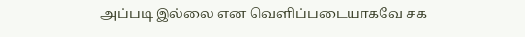அப்படி இல்லை என வெளிப்படையாகவே சக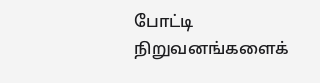போட்டி நிறுவனங்களைக்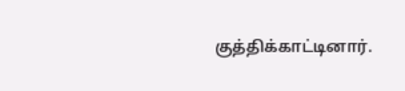குத்திக்காட்டினார்.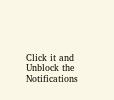Click it and Unblock the Notifications